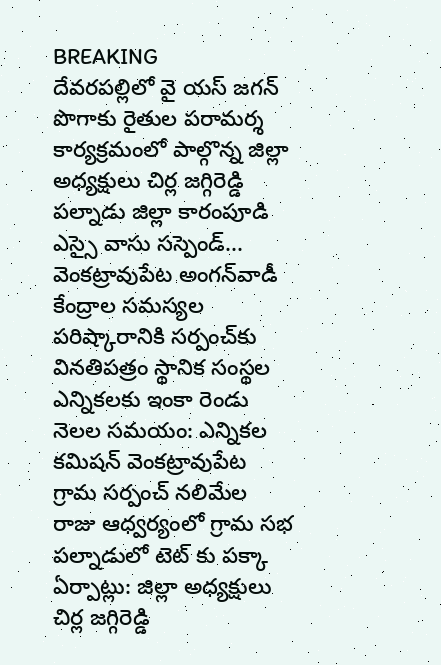BREAKING
దేవరపల్లిలో వై యస్ జగన్ పొగాకు రైతుల పరామర్శ కార్యక్రమంలో పాల్గొన్న జిల్లా అధ్యక్షులు చిర్ల జగ్గిరెడ్డి పల్నాడు జిల్లా కారంపూడి ఎస్సై వాసు సస్పెండ్... వెంకట్రావుపేట అంగన్‌వాడీ కేంద్రాల సమస్యల పరిష్కారానికి సర్పంచ్‌కు వినతిపత్రం స్థానిక సంస్థల ఎన్నికలకు ఇంకా రెండు నెలల సమయం: ఎన్నికల కమిషన్ వెంకట్రావుపేట గ్రామ సర్పంచ్ నలిమేల రాజు ఆధ్వర్యంలో గ్రామ సభ పల్నాడులో టెట్ కు పక్కా ఏర్పాట్లు: జిల్లా అధ్యక్షులు చిర్ల జగ్గిరెడ్డి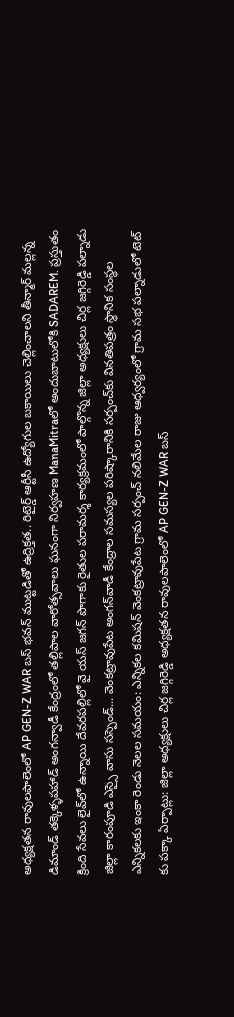అధ్యక్షతన రావులపాలెంలో AP GEN-Z WAR బస్ భవన్ ముట్టడితో ఉద్రిక్తత.. రిటైర్డ్ ఆర్టీసీ ఉద్యోగుల బకాయిలు చెల్లించాలని తీన్మార్ మల్లన్న డిమాండ్ తక్కెళ్ళపహాడ్ అంగన్వాడీ కేంద్రంలో తల్లిపాల వారోత్సవాలు ఘనంగా నిర్వహణ ManaMitraలో అందుబాటులోకి SADAREM. ప్రస్తుతం క్రింది సేవలు లైవ్‌లో ఉన్నాయి దేవరపల్లిలో వై యస్ జగన్ పొగాకు రైతుల పరామర్శ కార్యక్రమంలో పాల్గొన్న జిల్లా అధ్యక్షులు చిర్ల జగ్గిరెడ్డి పల్నాడు జిల్లా కారంపూడి ఎస్సై వాసు సస్పెండ్... వెంకట్రావుపేట అంగన్‌వాడీ కేంద్రాల సమస్యల పరిష్కారానికి సర్పంచ్‌కు వినతిపత్రం స్థానిక సంస్థల ఎన్నికలకు ఇంకా రెండు నెలల సమయం: ఎన్నికల కమిషన్ వెంకట్రావుపేట గ్రామ సర్పంచ్ నలిమేల రాజు ఆధ్వర్యంలో గ్రామ సభ పల్నాడులో టెట్ కు పక్కా ఏర్పాట్లు: జిల్లా అధ్యక్షులు చిర్ల జగ్గిరెడ్డి అధ్యక్షతన రావులపాలెంలో AP GEN-Z WAR బస్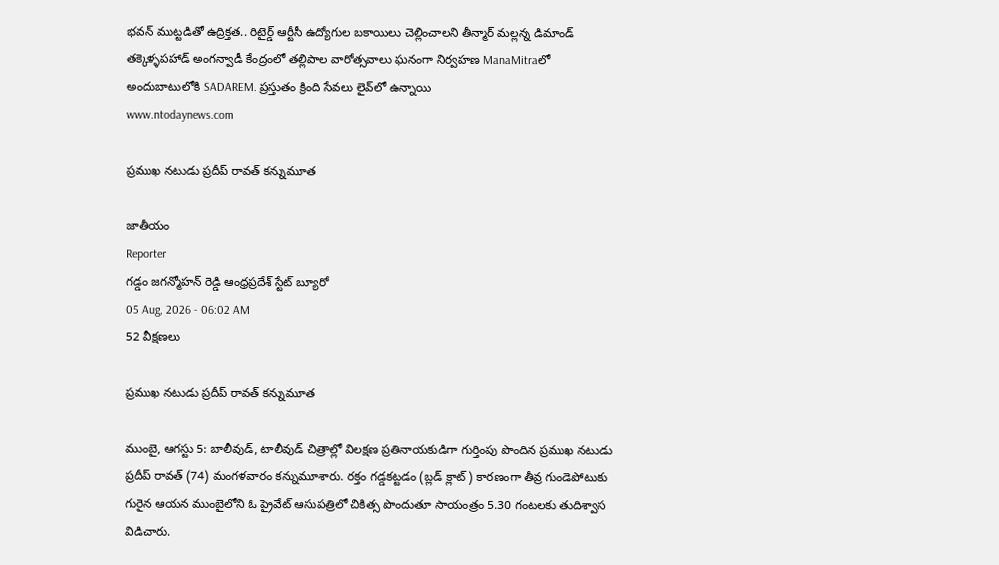భవన్ ముట్టడితో ఉద్రిక్తత.. రిటైర్డ్ ఆర్టీసీ ఉద్యోగుల బకాయిలు చెల్లించాలని తీన్మార్ మల్లన్న డిమాండ్ తక్కెళ్ళపహాడ్ అంగన్వాడీ కేంద్రంలో తల్లిపాల వారోత్సవాలు ఘనంగా నిర్వహణ ManaMitraలో అందుబాటులోకి SADAREM. ప్రస్తుతం క్రింది సేవలు లైవ్‌లో ఉన్నాయి
www.ntodaynews.com

ప్రముఖ నటుడు ప్రదీప్ రావత్ కన్నుమూత

జాతీయం
Reporter
గడ్డం జగన్మోహన్ రెడ్డి ఆంధ్రప్రదేశ్ స్టేట్ బ్యూరో
05 Aug, 2026 - 06:02 AM
52 వీక్షణలు

ప్రముఖ నటుడు ప్రదీప్ రావత్ కన్నుమూత

ముంబై, ఆగస్టు 5: బాలీవుడ్, టాలీవుడ్ చిత్రాల్లో విలక్షణ ప్రతినాయకుడిగా గుర్తింపు పొందిన ప్రముఖ నటుడు ప్రదీప్ రావత్ (74) మంగళవారం కన్నుమూశారు. రక్తం గడ్డకట్టడం (బ్లడ్ క్లాట్) కారణంగా తీవ్ర గుండెపోటుకు గురైన ఆయన ముంబైలోని ఓ ప్రైవేట్ ఆసుపత్రిలో చికిత్స పొందుతూ సాయంత్రం 5.30 గంటలకు తుదిశ్వాస విడిచారు.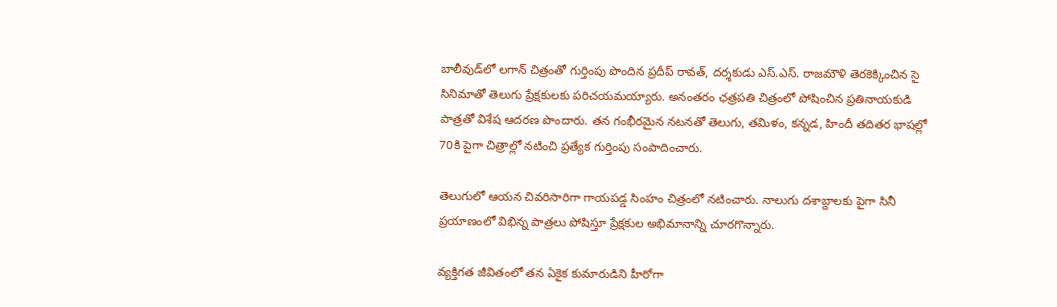బాలీవుడ్‌లో లగాన్ చిత్రంతో గుర్తింపు పొందిన ప్రదీప్ రావత్, దర్శకుడు ఎస్.ఎస్. రాజమౌళి తెరకెక్కించిన సై సినిమాతో తెలుగు ప్రేక్షకులకు పరిచయమయ్యారు. అనంతరం ఛత్రపతి చిత్రంలో పోషించిన ప్రతినాయకుడి పాత్రతో విశేష ఆదరణ పొందారు. తన గంభీరమైన నటనతో తెలుగు, తమిళం, కన్నడ, హిందీ తదితర భాషల్లో 70కి పైగా చిత్రాల్లో నటించి ప్రత్యేక గుర్తింపు సంపాదించారు.

తెలుగులో ఆయన చివరిసారిగా గాయపడ్డ సింహం చిత్రంలో నటించారు. నాలుగు దశాబ్దాలకు పైగా సినీ ప్రయాణంలో విభిన్న పాత్రలు పోషిస్తూ ప్రేక్షకుల అభిమానాన్ని చూరగొన్నారు.

వ్యక్తిగత జీవితంలో తన ఏకైక కుమారుడిని హీరోగా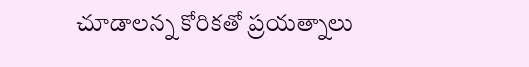చూడాలన్న కోరికతో ప్రయత్నాలు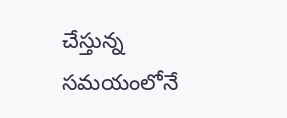చేస్తున్న సమయంలోనే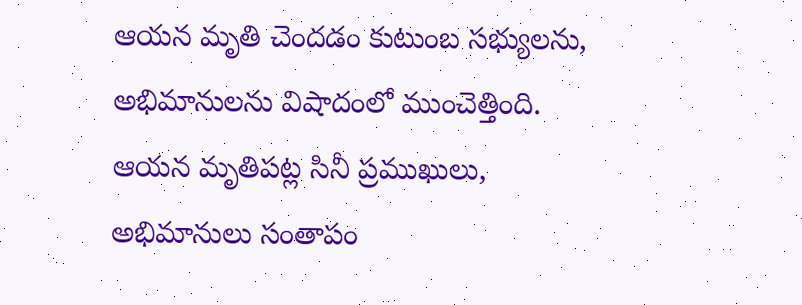ఆయన మృతి చెందడం కుటుంబ సభ్యులను, అభిమానులను విషాదంలో ముంచెత్తింది. ఆయన మృతిపట్ల సినీ ప్రముఖులు, అభిమానులు సంతాపం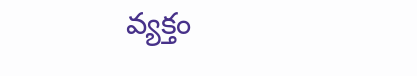వ్యక్తం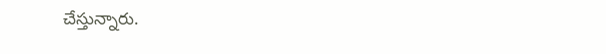చేస్తున్నారు.